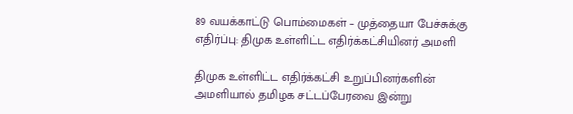89 வயக்காட்டு பொம்மைகள் – முத்தையா பேச்சுக்கு எதிர்ப்பு: திமுக உள்ளிட்ட எதிர்க்கட்சியினர் அமளி

திமுக உள்ளிட்ட எதிர்க்கட்சி உறுப்பினர்களின் அமளியால் தமிழக சட்டப்பேரவை இன்று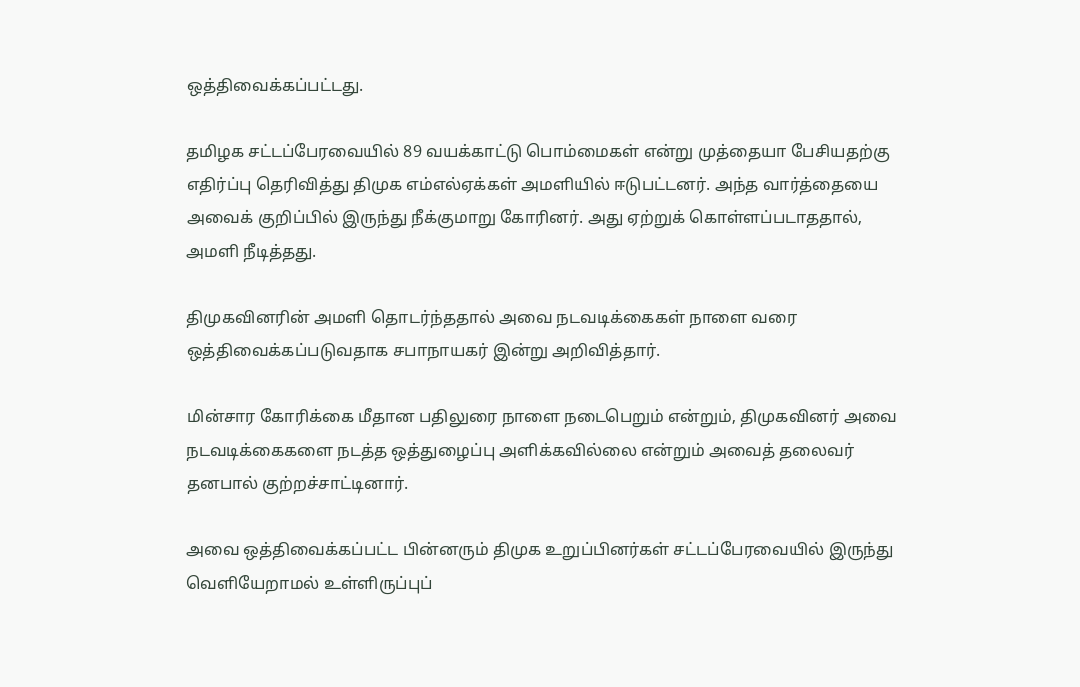ஒத்திவைக்கப்பட்டது.

தமிழக சட்டப்பேரவையில் 89 வயக்காட்டு பொம்மைகள் என்று முத்தையா பேசியதற்கு எதிர்ப்பு தெரிவித்து திமுக எம்எல்ஏக்கள் அமளியில் ஈடுபட்டனர். அந்த வார்த்தையை அவைக் குறிப்பில் இருந்து நீக்குமாறு கோரினர். அது ஏற்றுக் கொள்ளப்படாததால், அமளி நீடித்தது.

திமுகவினரின் அமளி தொடர்ந்ததால் அவை நடவடிக்கைகள் நாளை வரை ஒத்திவைக்கப்படுவதாக சபாநாயகர் இன்று அறிவித்தார்.

மின்சார கோரிக்கை மீதான பதிலுரை நாளை நடைபெறும் என்றும், திமுகவினர் அவை நடவடிக்கைகளை நடத்த ஒத்துழைப்பு அளிக்கவில்லை என்றும் அவைத் தலைவர் தனபால் குற்றச்சாட்டினார்.

அவை ஒத்திவைக்கப்பட்ட பின்னரும் திமுக உறுப்பினர்கள் சட்டப்பேரவையில் இருந்து வெளியேறாமல் உள்ளிருப்புப்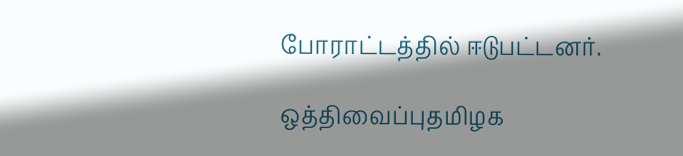போராட்டத்தில் ஈடுபட்டனர்.

ஒத்திவைப்புதமிழக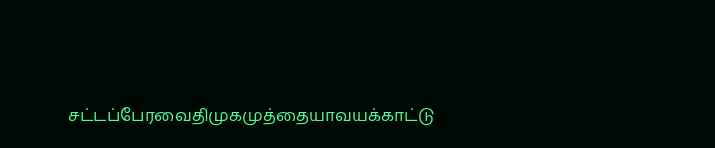சட்டப்பேரவைதிமுகமுத்தையாவயக்காட்டு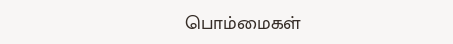பொம்மைகள்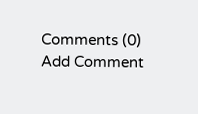Comments (0)
Add Comment